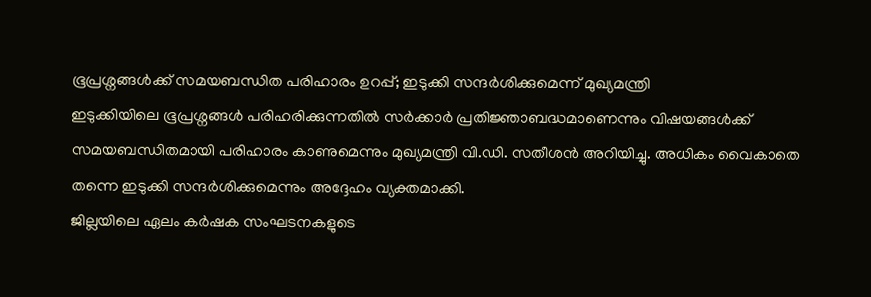ഭൂപ്രശ്നങ്ങൾക്ക് സമയബന്ധിത പരിഹാരം ഉറപ്പ്; ഇടുക്കി സന്ദർശിക്കുമെന്ന് മുഖ്യമന്ത്രി
ഇടുക്കിയിലെ ഭൂപ്രശ്നങ്ങൾ പരിഹരിക്കുന്നതിൽ സർക്കാർ പ്രതിജ്ഞാബദ്ധമാണെന്നും വിഷയങ്ങൾക്ക് സമയബന്ധിതമായി പരിഹാരം കാണുമെന്നും മുഖ്യമന്ത്രി വി.ഡി. സതീശൻ അറിയിച്ചു. അധികം വൈകാതെ തന്നെ ഇടുക്കി സന്ദർശിക്കുമെന്നും അദ്ദേഹം വ്യക്തമാക്കി.
ജില്ലയിലെ ഏലം കർഷക സംഘടനകളുടെ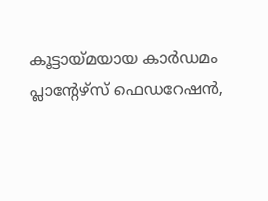കൂട്ടായ്മയായ കാർഡമം പ്ലാൻ്റേഴ്സ് ഫെഡറേഷൻ,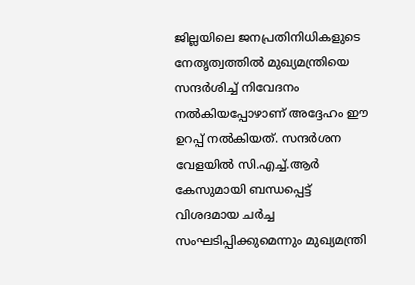ജില്ലയിലെ ജനപ്രതിനിധികളുടെ നേതൃത്വത്തിൽ മുഖ്യമന്ത്രിയെ സന്ദർശിച്ച് നിവേദനം നൽകിയപ്പോഴാണ് അദ്ദേഹം ഈ ഉറപ്പ് നൽകിയത്. സന്ദർശന വേളയിൽ സി.എച്ച്.ആർ കേസുമായി ബന്ധപ്പെട്ട് വിശദമായ ചർച്ച സംഘടിപ്പിക്കുമെന്നും മുഖ്യമന്ത്രി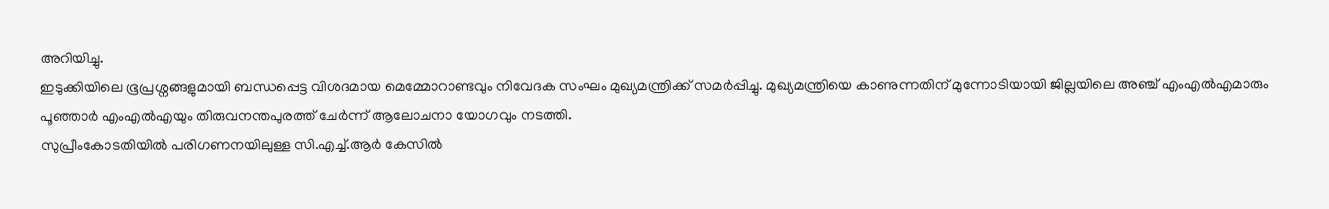അറിയിച്ചു.
ഇടുക്കിയിലെ ഭൂപ്രശ്നങ്ങളുമായി ബന്ധപ്പെട്ട വിശദമായ മെമ്മോറാണ്ടവും നിവേദക സംഘം മുഖ്യമന്ത്രിക്ക് സമർപ്പിച്ചു. മുഖ്യമന്ത്രിയെ കാണുന്നതിന് മുന്നോടിയായി ജില്ലയിലെ അഞ്ച് എംഎൽഎമാരും പൂഞ്ഞാർ എംഎൽഎയും തിരുവനന്തപുരത്ത് ചേർന്ന് ആലോചനാ യോഗവും നടത്തി.
സുപ്രീംകോടതിയിൽ പരിഗണനയിലുള്ള സി.എച്ച്.ആർ കേസിൽ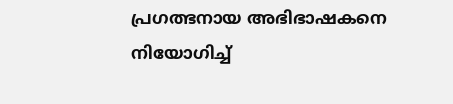പ്രഗത്ഭനായ അഭിഭാഷകനെ നിയോഗിച്ച്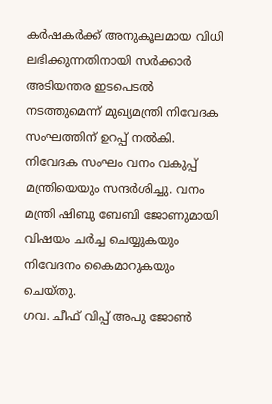കർഷകർക്ക് അനുകൂലമായ വിധി ലഭിക്കുന്നതിനായി സർക്കാർ അടിയന്തര ഇടപെടൽ നടത്തുമെന്ന് മുഖ്യമന്ത്രി നിവേദക സംഘത്തിന് ഉറപ്പ് നൽകി.
നിവേദക സംഘം വനം വകുപ്പ് മന്ത്രിയെയും സന്ദർശിച്ചു. വനം മന്ത്രി ഷിബു ബേബി ജോണുമായി വിഷയം ചർച്ച ചെയ്യുകയും നിവേദനം കൈമാറുകയും ചെയ്തു.
ഗവ. ചീഫ് വിപ്പ് അപു ജോൺ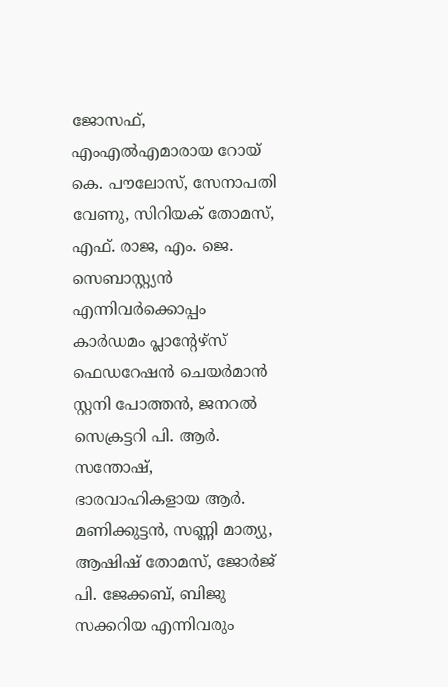ജോസഫ്, എംഎൽഎമാരായ റോയ് കെ. പൗലോസ്, സേനാപതി വേണു, സിറിയക് തോമസ്, എഫ്. രാജ, എം. ജെ. സെബാസ്റ്റ്യൻ എന്നിവർക്കൊപ്പം കാർഡമം പ്ലാൻ്റേഴ്സ് ഫെഡറേഷൻ ചെയർമാൻ സ്റ്റനി പോത്തൻ, ജനറൽ സെക്രട്ടറി പി. ആർ. സന്തോഷ്, ഭാരവാഹികളായ ആർ. മണിക്കുട്ടൻ, സണ്ണി മാത്യു, ആഷിഷ് തോമസ്, ജോർജ് പി. ജേക്കബ്, ബിജു സക്കറിയ എന്നിവരും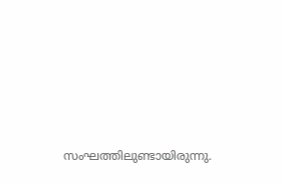സംഘത്തിലുണ്ടായിരുന്നു.